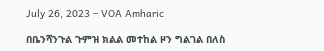July 26, 2023 – VOA Amharic

በቤንሻንጉል ጉምዝ ክልል መተከል ዞን ግልገል በለስ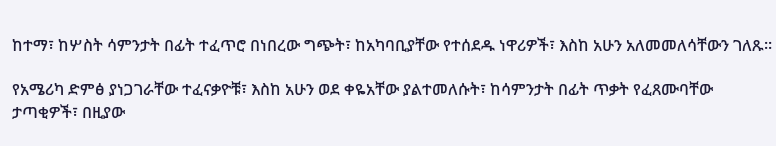ከተማ፣ ከሦስት ሳምንታት በፊት ተፈጥሮ በነበረው ግጭት፣ ከአካባቢያቸው የተሰደዱ ነዋሪዎች፣ እስከ አሁን አለመመለሳቸውን ገለጹ፡፡

የአሜሪካ ድምፅ ያነጋገራቸው ተፈናቃዮቹ፣ እስከ አሁን ወደ ቀዬአቸው ያልተመለሱት፣ ከሳምንታት በፊት ጥቃት የፈጸሙባቸው ታጣቂዎች፣ በዚያው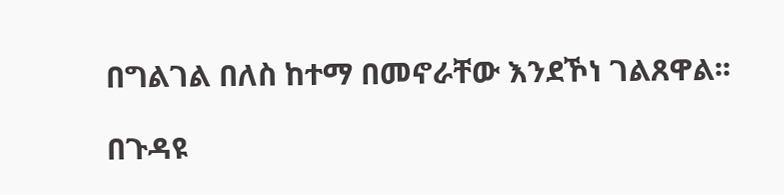በግልገል በለስ ከተማ በመኖራቸው እንደኾነ ገልጸዋል፡፡

በጉዳዩ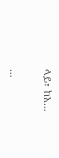ላይ፣ ከአ…

…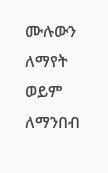ሙሉውን ለማየት ወይም ለማንበብ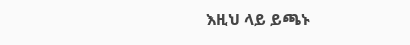እዚህ ላይ ይጫኑ